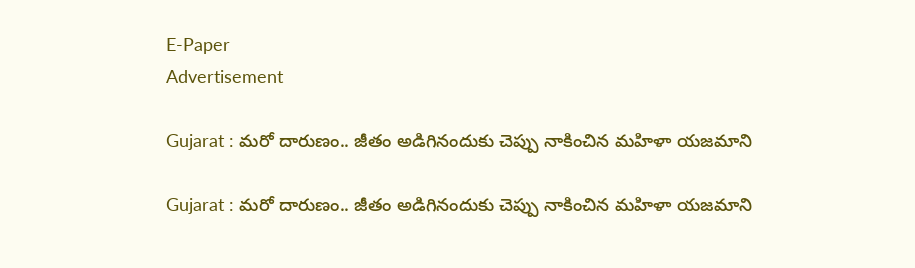E-Paper
Advertisement

Gujarat : మరో దారుణం.. జీతం అడిగినందుకు చెప్పు నాకించిన మహిళా యజమాని

Gujarat : మరో దారుణం.. జీతం అడిగినందుకు చెప్పు నాకించిన మహిళా యజమాని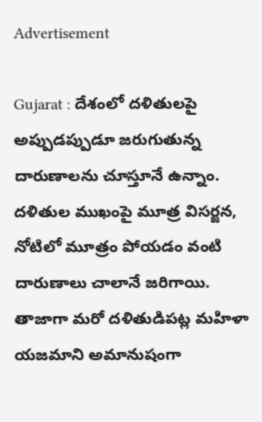Advertisement

Gujarat : దేశంలో దళితులపై అప్పుడప్పుడూ జరుగుతున్న దారుణాలను చూస్తూనే ఉన్నాం. దళితుల ముఖంపై మూత్ర విసర్జన, నోటిలో మూత్రం పోయడం వంటి దారుణాలు చాలానే జరిగాయి. తాజాగా మరో దళితుడిపట్ల మహిళా యజమాని అమానుషంగా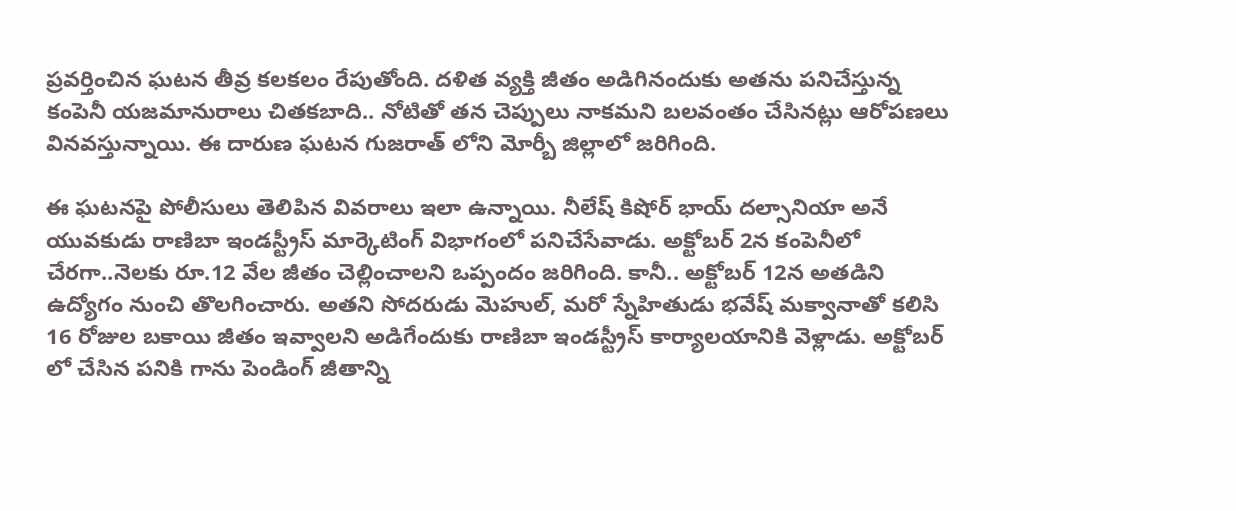ప్రవర్తించిన ఘటన తీవ్ర కలకలం రేపుతోంది. దళిత వ్యక్తి జీతం అడిగినందుకు అతను పనిచేస్తున్న కంపెనీ యజమానురాలు చితకబాది.. నోటితో తన చెప్పులు నాకమని బలవంతం చేసినట్లు ఆరోపణలు వినవస్తున్నాయి. ఈ దారుణ ఘటన గుజరాత్ లోని మోర్బీ జిల్లాలో జరిగింది.

ఈ ఘటనపై పోలీసులు తెలిపిన వివరాలు ఇలా ఉన్నాయి. నీలేష్ కిషోర్ భాయ్ దల్సానియా అనే యువకుడు రాణిబా ఇండస్ట్రీస్ మార్కెటింగ్ విభాగంలో పనిచేసేవాడు. అక్టోబర్ 2న కంపెనీలో చేరగా..నెలకు రూ.12 వేల జీతం చెల్లించాలని ఒప్పందం జరిగింది. కానీ.. అక్టోబర్ 12న అతడిని ఉద్యోగం నుంచి తొలగించారు. అతని సోదరుడు మెహుల్, మరో స్నేహితుడు భవేష్ మక్వానాతో కలిసి 16 రోజుల బకాయి జీతం ఇవ్వాలని అడిగేందుకు రాణిబా ఇండస్ట్రీస్ కార్యాలయానికి వెళ్లాడు. అక్టోబర్ లో చేసిన పనికి గాను పెండింగ్ జీతాన్ని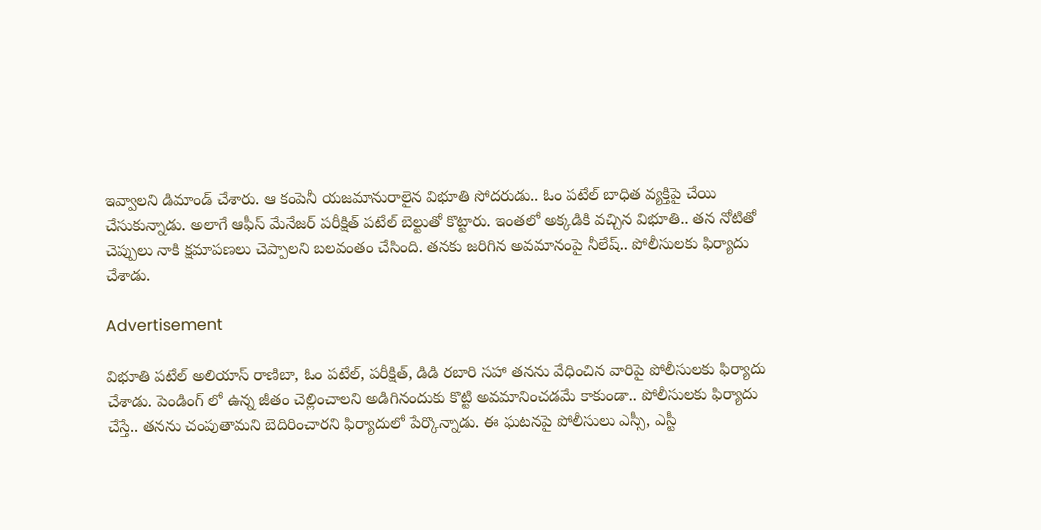ఇవ్వాలని డిమాండ్ చేశారు. ఆ కంపెనీ యజమానురాలైన విభూతి సోదరుడు.. ఓం పటేల్ బాధిత వ్యక్తిపై చేయి చేసుకున్నాడు. అలాగే ఆఫీస్ మేనేజర్ పరీక్షిత్ పటేల్ బెల్టుతో కొట్టారు. ఇంతలో అక్కడికి వచ్చిన విభూతి.. తన నోటితో చెప్పులు నాకి క్షమాపణలు చెప్పాలని బలవంతం చేసింది. తనకు జరిగిన అవమానంపై నీలేష్.. పోలీసులకు ఫిర్యాదు చేశాడు.

Advertisement

విభూతి పటేల్ అలియాస్ రాణిబా, ఓం పటేల్, పరీక్షిత్, డిడి రబారి సహా తనను వేధించిన వారిపై పోలీసులకు ఫిర్యాదు చేశాడు. పెండింగ్ లో ఉన్న జీతం చెల్లించాలని అడిగినందుకు కొట్టి అవమానించడమే కాకుండా.. పోలీసులకు ఫిర్యాదు చేస్తే.. తనను చంపుతామని బెదిరించారని ఫిర్యాదులో పేర్కొన్నాడు. ఈ ఘటనపై పోలీసులు ఎస్సీ, ఎస్టీ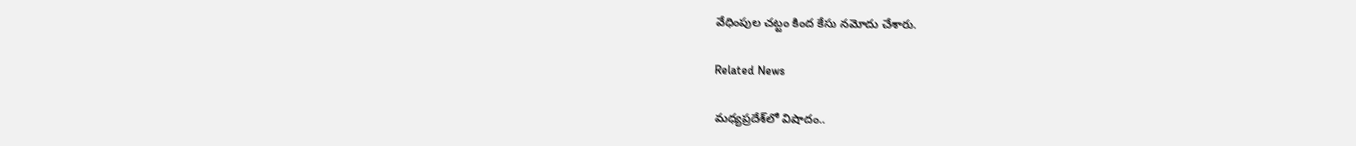వేధింపుల చట్టం కింద కేసు నమోదు చేశారు.

Related News

మధ్యప్రదేశ్‌లో విషాదం..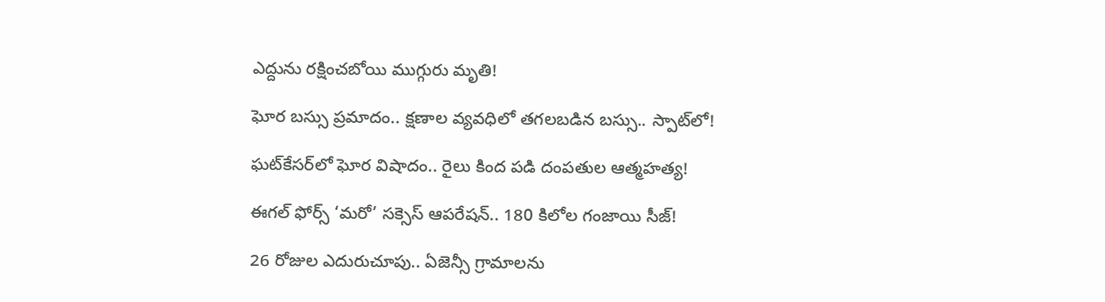ఎద్దును రక్షించబోయి ముగ్గురు మృతి!

ఘోర బస్సు ప్రమాదం.. క్షణాల వ్యవధిలో తగలబడిన బస్సు.. స్పాట్‌లో!

ఘట్‌కేసర్‌లో ఘోర విషాదం.. రైలు కింద పడి దంపతుల ఆత్మహత్య!

ఈగల్ ఫోర్స్ ‘మరో’ సక్సెస్ ఆపరేషన్.. 180 కిలోల గంజాయి సీజ్!

26 రోజుల ఎదురుచూపు.. ఏజెన్సీ గ్రామాలను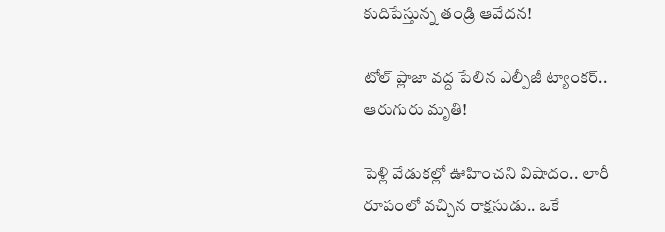కుదిపేస్తున్న తండ్రి ఆవేదన!

టోల్ ప్లాజా వద్ద పేలిన ఎల్పీజీ ట్యాంకర్.. ఆరుగురు మృతి!

పెళ్లి వేడుకల్లో ఊహించని విషాదం.. లారీ రూపంలో వచ్చిన రాక్షసుడు.. ఒకే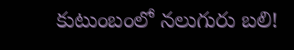కుటుంబంలో నలుగురు బలి!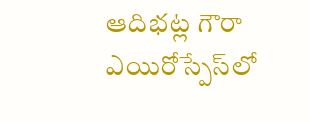ఆదిభట్ల గౌరా ఎయిరోస్పేస్‌లో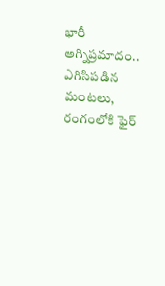భారీ అగ్నిప్రమాదం.. ఎగిసిపడిన మంటలు, రంగంలోకి ఫైర్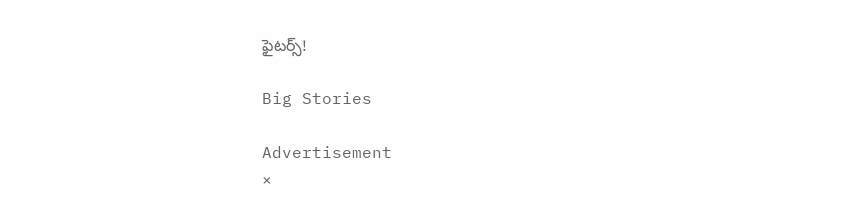ఫైటర్స్!

Big Stories

Advertisement
×